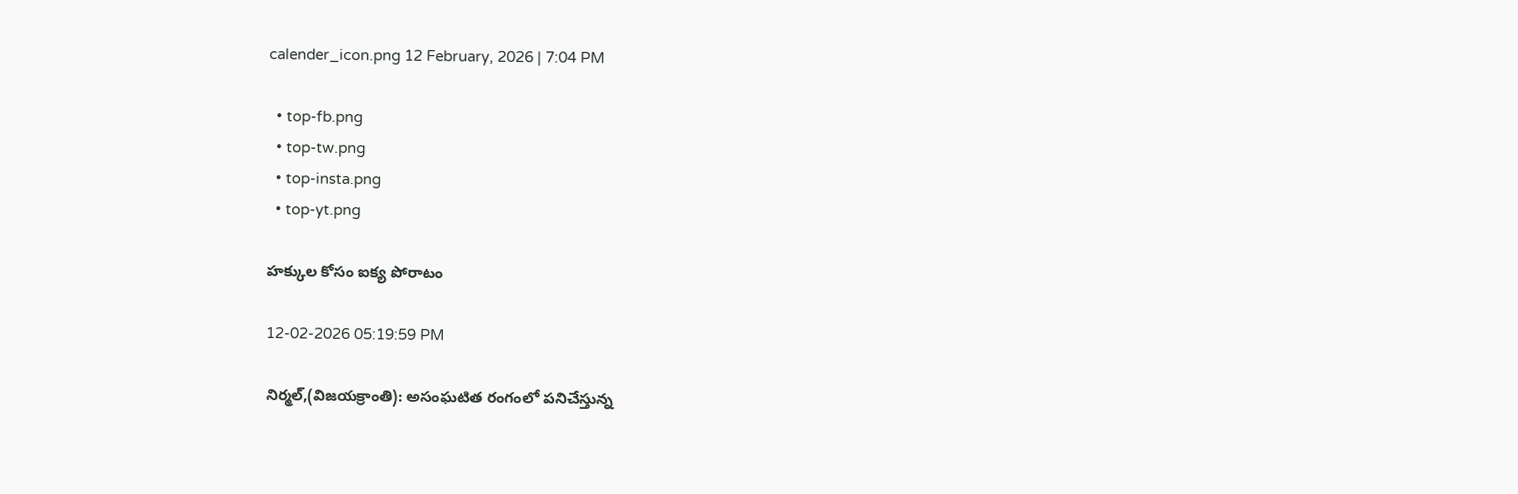calender_icon.png 12 February, 2026 | 7:04 PM

  • top-fb.png
  • top-tw.png
  • top-insta.png
  • top-yt.png

హక్కుల కోసం ఐక్య పోరాటం

12-02-2026 05:19:59 PM

నిర్మల్,(విజయక్రాంతి): అసంఘటిత రంగంలో పనిచేస్తున్న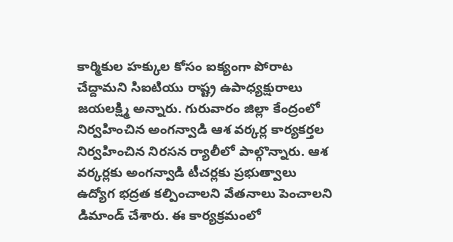కార్మికుల హక్కుల కోసం ఐక్యంగా పోరాట చేద్దామని సిఐటియు రాష్ట్ర ఉపాధ్యక్షురాలు జయలక్ష్మి అన్నారు. గురువారం జిల్లా కేంద్రంలో నిర్వహించిన అంగన్వాడి ఆశ వర్కర్ల కార్యకర్తల నిర్వహించిన నిరసన ర్యాలీలో పాల్గొన్నారు. ఆశ వర్కర్లకు అంగన్వాడి టీచర్లకు ప్రభుత్వాలు ఉద్యోగ భద్రత కల్పించాలని వేతనాలు పెంచాలని డిమాండ్ చేశారు. ఈ కార్యక్రమంలో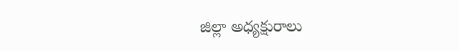జిల్లా అధ్యక్షురాలు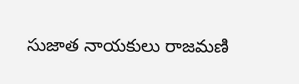సుజాత నాయకులు రాజమణి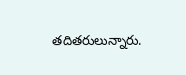తదితరులున్నారు.